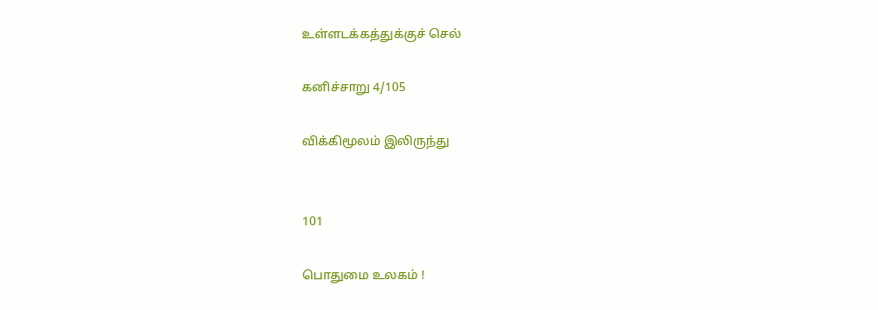உள்ளடக்கத்துக்குச் செல்

கனிச்சாறு 4/105

விக்கிமூலம் இலிருந்து


101

பொதுமை உலகம் !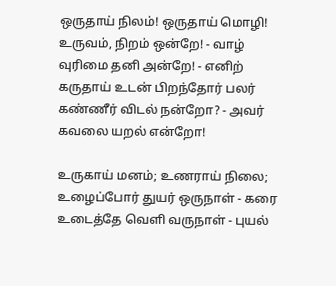ஒருதாய் நிலம்! ஒருதாய் மொழி!
உருவம், நிறம் ஒன்றே! - வாழ்
வுரிமை தனி அன்றே! - எனிற்
கருதாய் உடன் பிறந்தோர் பலர்
கண்ணீர் விடல் நன்றோ? - அவர்
கவலை யறல் என்றோ!

உருகாய் மனம்; உணராய் நிலை;
உழைப்போர் துயர் ஒருநாள் - கரை
உடைத்தே வெளி வருநாள் - புயல்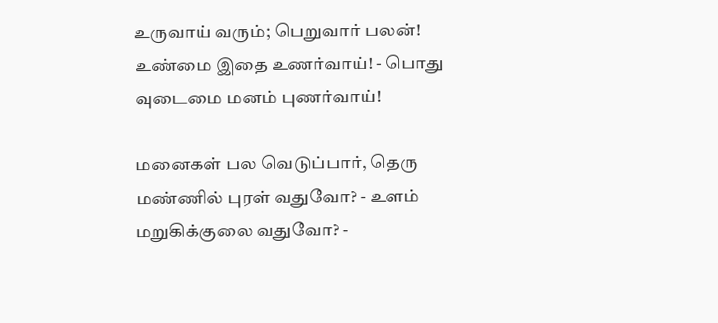உருவாய் வரும்; பெறுவார் பலன்!
உண்மை இதை உணர்வாய்! - பொது
வுடைமை மனம் புணர்வாய்!

மனைகள் பல வெடுப்பார், தெரு
மண்ணில் புரள் வதுவோ? - உளம்
மறுகிக்குலை வதுவோ? -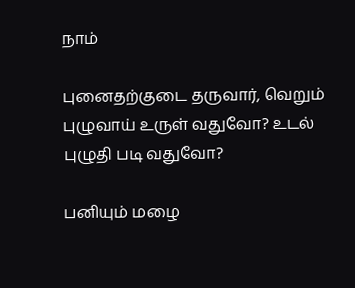நாம்

புனைதற்குடை தருவார், வெறும்
புழுவாய் உருள் வதுவோ? உடல்
புழுதி படி வதுவோ?

பனியும் மழை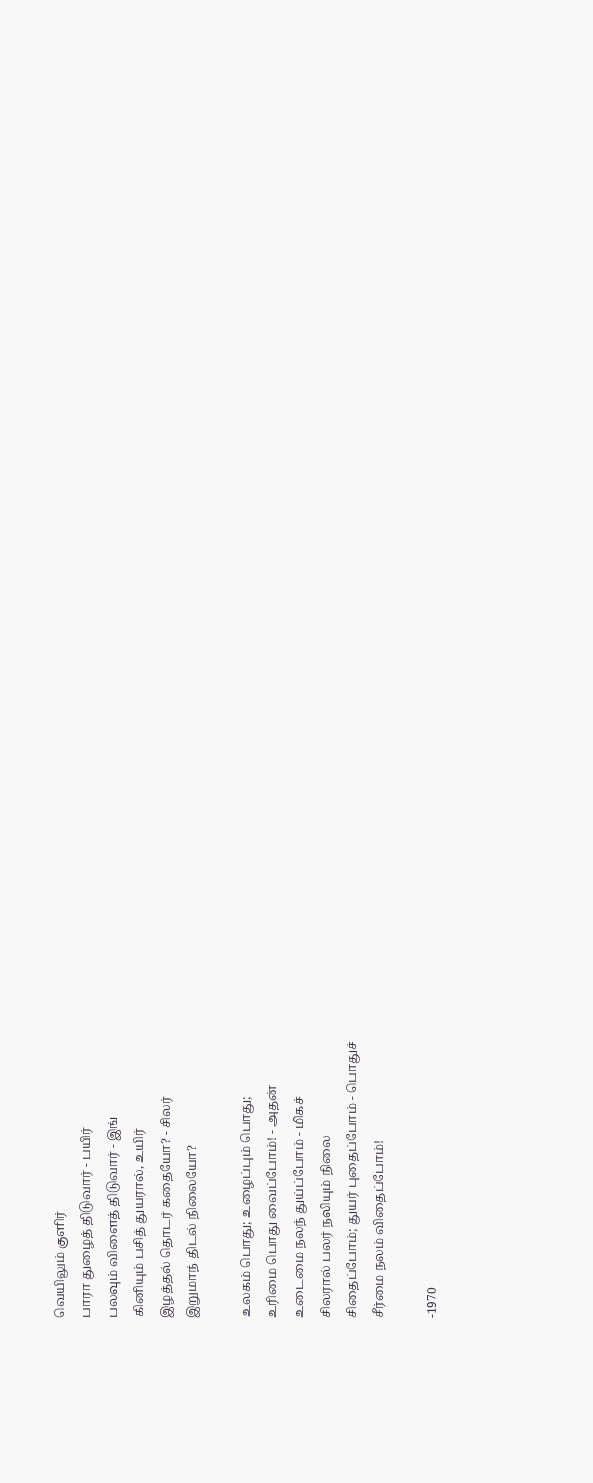வெயிலும் குளிர்
பாரா துழைத் திடுவார் - பயிர்
பலவும் விளைத் திடுவார் - இங்
கினியும் பசித் துயரால், உயிர்
இழத்தல் தொடர் கதையோ? - சிலர்
இறுமாந் திடல் நிலையோ?

உலகம் பொது; உழைப்பும் பொது;
உரிமை பொது வைப்போம்! - அதன்
உடைமை நலந் துய்ப்போம் - மிகச்
சிலரால் பலர் நலியும் நிலை
சிதைப்போம்; துயர் புதைப்போம் - பொதுச்
சீர்மை நலம் விதைப்போம்!

-1970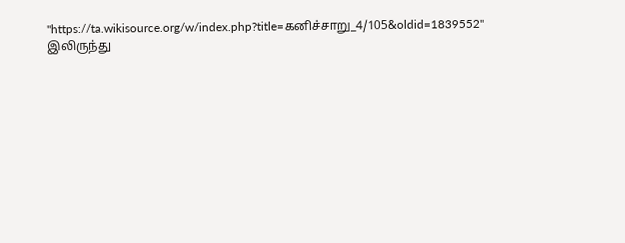"https://ta.wikisource.org/w/index.php?title=கனிச்சாறு_4/105&oldid=1839552" இலிருந்து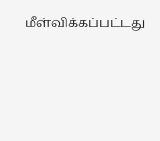மீள்விக்கப்பட்டது